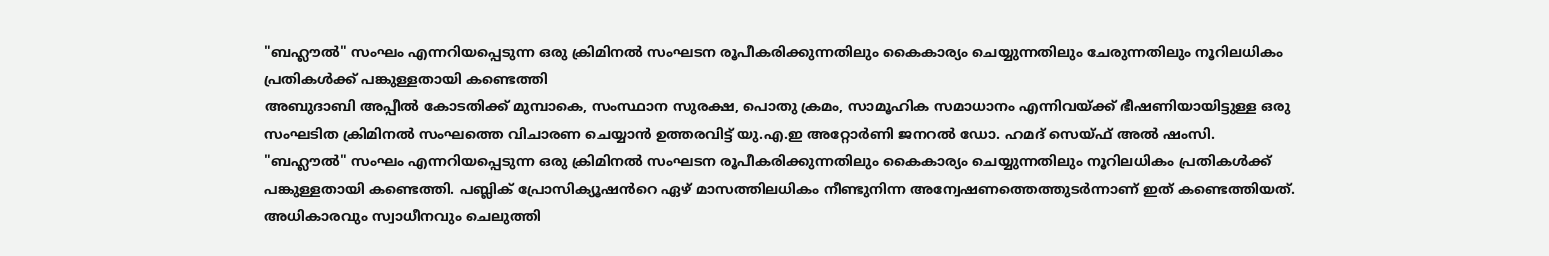"ബഹ്ലൗൽ" സംഘം എന്നറിയപ്പെടുന്ന ഒരു ക്രിമിനൽ സംഘടന രൂപീകരിക്കുന്നതിലും കൈകാര്യം ചെയ്യുന്നതിലും ചേരുന്നതിലും നൂറിലധികം പ്രതികൾക്ക് പങ്കുള്ളതായി കണ്ടെത്തി
അബുദാബി അപ്പീൽ കോടതിക്ക് മുമ്പാകെ, സംസ്ഥാന സുരക്ഷ, പൊതു ക്രമം, സാമൂഹിക സമാധാനം എന്നിവയ്ക്ക് ഭീഷണിയായിട്ടുള്ള ഒരു സംഘടിത ക്രിമിനൽ സംഘത്തെ വിചാരണ ചെയ്യാൻ ഉത്തരവിട്ട് യു.എ.ഇ അറ്റോർണി ജനറൽ ഡോ. ഹമദ് സെയ്ഫ് അൽ ഷംസി.
"ബഹ്ലൗൽ" സംഘം എന്നറിയപ്പെടുന്ന ഒരു ക്രിമിനൽ സംഘടന രൂപീകരിക്കുന്നതിലും കൈകാര്യം ചെയ്യുന്നതിലും നൂറിലധികം പ്രതികൾക്ക് പങ്കുള്ളതായി കണ്ടെത്തി. പബ്ലിക് പ്രോസിക്യൂഷൻറെ ഏഴ് മാസത്തിലധികം നീണ്ടുനിന്ന അന്വേഷണത്തെത്തുടർന്നാണ് ഇത് കണ്ടെത്തിയത്. അധികാരവും സ്വാധീനവും ചെലുത്തി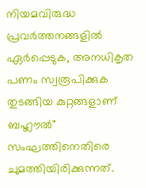നിയമവിരുദ്ധ പ്രവർത്തനങ്ങളിൽ ഏർപ്പെടുക, അനധികൃത പണം സ്വരൂപിക്കുക തുടങ്ങിയ കുറ്റങ്ങളാണ് ബഹ്ലൗൽ" സംഘത്തിനെതിരെ ചുമത്തിയിരിക്കുന്നത്.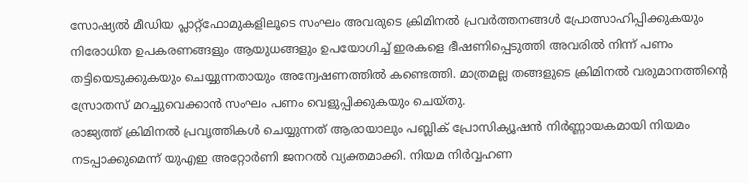സോഷ്യൽ മീഡിയ പ്ലാറ്റ്ഫോമുകളിലൂടെ സംഘം അവരുടെ ക്രിമിനൽ പ്രവർത്തനങ്ങൾ പ്രോത്സാഹിപ്പിക്കുകയും നിരോധിത ഉപകരണങ്ങളും ആയുധങ്ങളും ഉപയോഗിച്ച് ഇരകളെ ഭീഷണിപ്പെടുത്തി അവരിൽ നിന്ന് പണം തട്ടിയെടുക്കുകയും ചെയ്യുന്നതായും അന്വേഷണത്തിൽ കണ്ടെത്തി. മാത്രമല്ല തങ്ങളുടെ ക്രിമിനൽ വരുമാനത്തിൻ്റെ സ്രോതസ് മറച്ചുവെക്കാൻ സംഘം പണം വെളുപ്പിക്കുകയും ചെയ്തു.
രാജ്യത്ത് ക്രിമിനൽ പ്രവൃത്തികൾ ചെയ്യുന്നത് ആരായാലും പബ്ലിക് പ്രോസിക്യൂഷൻ നിർണ്ണായകമായി നിയമം നടപ്പാക്കുമെന്ന് യുഎഇ അറ്റോർണി ജനറൽ വ്യക്തമാക്കി. നിയമ നിർവ്വഹണ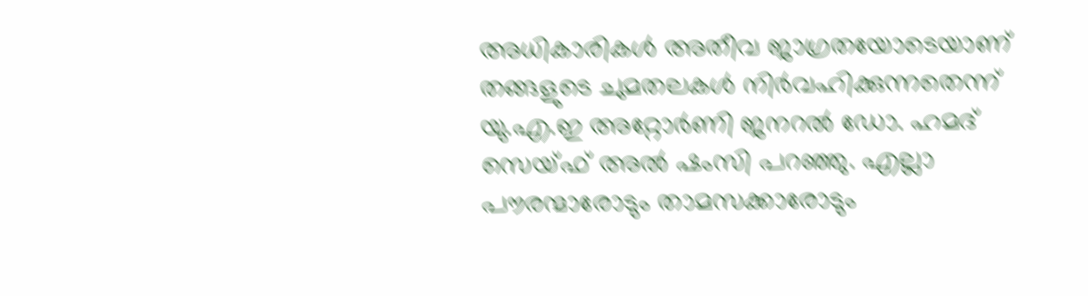അധികാരികൾ അതീവ ജാഗ്രതയോടെയാണ് തങ്ങളുടെ ചുമതലകൾ നിർവഹിക്കുന്നതെന്ന് യു.എ.ഇ അറ്റോർണി ജനറൽ ഡോ. ഹമദ് സെയ്ഫ് അൽ ഷംസി പറഞ്ഞു. എല്ലാ പൗരന്മാരോടും താമസക്കാരോടും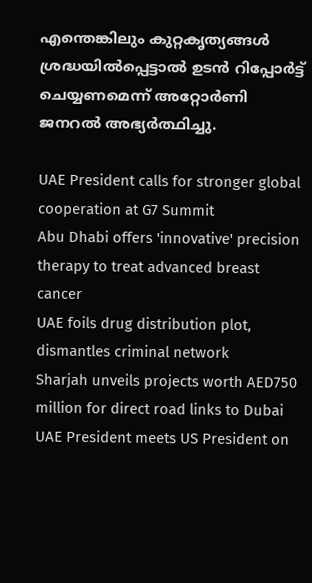എന്തെങ്കിലും കുറ്റകൃത്യങ്ങൾ ശ്രദ്ധയിൽപ്പെട്ടാൽ ഉടൻ റിപ്പോർട്ട് ചെയ്യണമെന്ന് അറ്റോർണി ജനറൽ അഭ്യർത്ഥിച്ചു.

UAE President calls for stronger global cooperation at G7 Summit
Abu Dhabi offers 'innovative' precision therapy to treat advanced breast cancer
UAE foils drug distribution plot, dismantles criminal network
Sharjah unveils projects worth AED750 million for direct road links to Dubai
UAE President meets US President on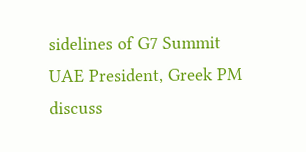sidelines of G7 Summit
UAE President, Greek PM discuss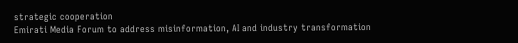strategic cooperation
Emirati Media Forum to address misinformation, AI and industry transformation